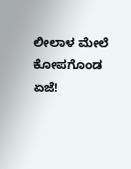ಲೀಲಾಳ ಮೇಲೆ ಕೋಪಗೊಂಡ ಏಜೆ!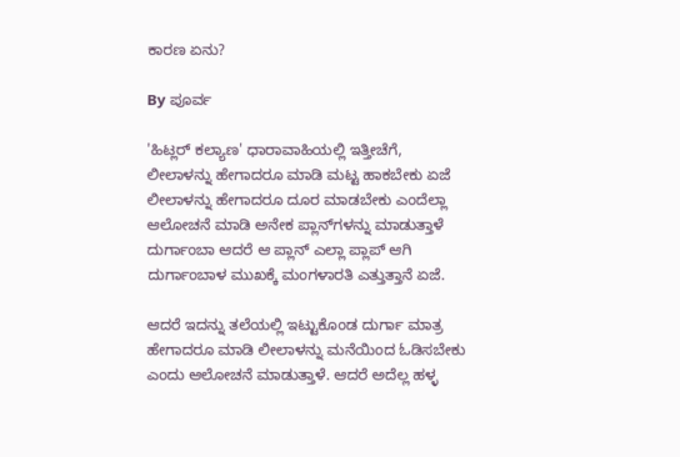ಕಾರಣ ಏನು?

By ಪೂರ್ವ

'ಹಿಟ್ಲರ್ ಕಲ್ಯಾಣ' ಧಾರಾವಾಹಿಯಲ್ಲಿ ಇತ್ತೀಚೆಗೆ, ಲೀಲಾಳನ್ನು ಹೇಗಾದರೂ ಮಾಡಿ ಮಟ್ಟ ಹಾಕಬೇಕು ಏಜೆ ಲೀಲಾಳನ್ನು ಹೇಗಾದರೂ ದೂರ ಮಾಡಬೇಕು ಎಂದೆಲ್ಲಾ ಆಲೋಚನೆ ಮಾಡಿ ಅನೇಕ ಪ್ಲಾನ್‌ಗಳನ್ನು ಮಾಡುತ್ತಾಳೆ ದುರ್ಗಾಂಬಾ ಆದರೆ ಆ ಪ್ಲಾನ್ ಎಲ್ಲಾ ಪ್ಲಾಪ್ ಆಗಿ ದುರ್ಗಾಂಬಾಳ ಮುಖಕ್ಕೆ ಮಂಗಳಾರತಿ ಎತ್ತುತ್ತಾನೆ ಏಜೆ.

ಆದರೆ ಇದನ್ನು ತಲೆಯಲ್ಲಿ ಇಟ್ಟುಕೊಂಡ ದುರ್ಗಾ ಮಾತ್ರ ಹೇಗಾದರೂ ಮಾಡಿ ಲೀಲಾಳನ್ನು ಮನೆಯಿಂದ ಓಡಿಸಬೇಕು ಎಂದು ಆಲೋಚನೆ ಮಾಡುತ್ತಾಳೆ. ಆದರೆ ಅದೆಲ್ಲ ಹಳ್ಳ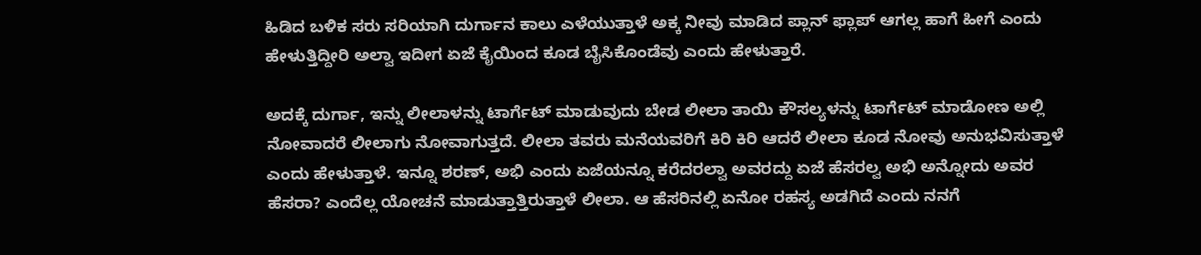ಹಿಡಿದ ಬಳಿಕ ಸರು ಸರಿಯಾಗಿ ದುರ್ಗಾನ ಕಾಲು ಎಳೆಯುತ್ತಾಳೆ ಅಕ್ಕ ನೀವು ಮಾಡಿದ ಪ್ಲಾನ್ ಫ್ಲಾಪ್ ಆಗಲ್ಲ ಹಾಗೆ ಹೀಗೆ ಎಂದು ಹೇಳುತ್ತಿದ್ದೀರಿ ಅಲ್ವಾ ಇದೀಗ ಏಜೆ ಕೈಯಿಂದ ಕೂಡ ಬೈಸಿಕೊಂಡೆವು ಎಂದು ಹೇಳುತ್ತಾರೆ.

ಅದಕ್ಕೆ ದುರ್ಗಾ, ಇನ್ನು ಲೀಲಾಳನ್ನು ಟಾರ್ಗೆಟ್ ಮಾಡುವುದು ಬೇಡ ಲೀಲಾ ತಾಯಿ ಕೌಸಲ್ಯಳನ್ನು ಟಾರ್ಗೆಟ್ ಮಾಡೋಣ ಅಲ್ಲಿ ನೋವಾದರೆ ಲೀಲಾಗು ನೋವಾಗುತ್ತದೆ. ಲೀಲಾ ತವರು ಮನೆಯವರಿಗೆ ಕಿರಿ ಕಿರಿ ಆದರೆ ಲೀಲಾ ಕೂಡ ನೋವು ಅನುಭವಿಸುತ್ತಾಳೆ ಎಂದು ಹೇಳುತ್ತಾಳೆ. ಇನ್ನೂ ಶರಣ್, ಅಭಿ ಎಂದು ಏಜೆಯನ್ನೂ ಕರೆದರಲ್ವಾ ಅವರದ್ದು ಏಜೆ ಹೆಸರಲ್ವ ಅಭಿ ಅನ್ನೋದು ಅವರ ಹೆಸರಾ? ಎಂದೆಲ್ಲ ಯೋಚನೆ ಮಾಡುತ್ತಾತ್ತಿರುತ್ತಾಳೆ ಲೀಲಾ. ಆ ಹೆಸರಿನಲ್ಲಿ ಏನೋ ರಹಸ್ಯ ಅಡಗಿದೆ ಎಂದು ನನಗೆ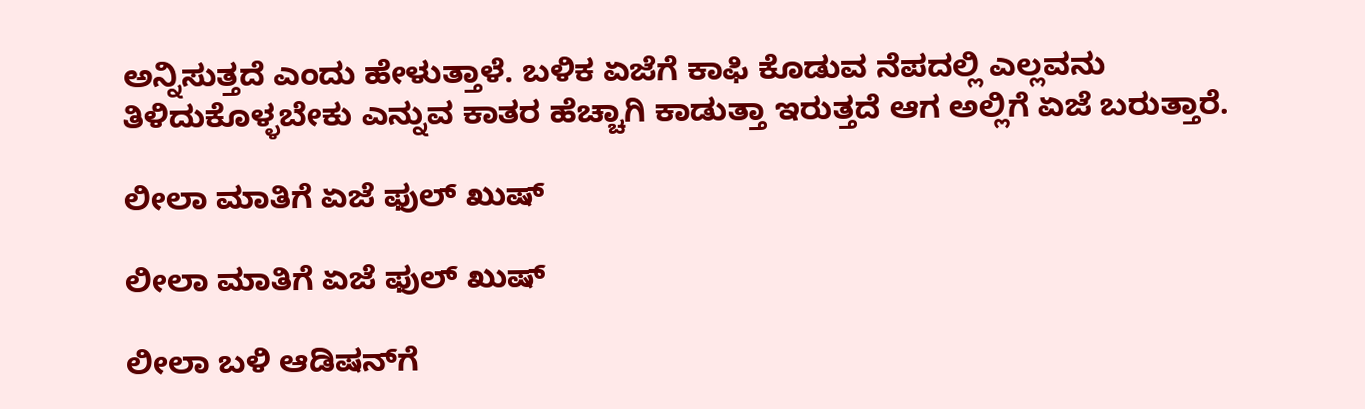ಅನ್ನಿಸುತ್ತದೆ ಎಂದು ಹೇಳುತ್ತಾಳೆ. ಬಳಿಕ ಏಜೆಗೆ ಕಾಫಿ ಕೊಡುವ ನೆಪದಲ್ಲಿ ಎಲ್ಲವನು ತಿಳಿದುಕೊಳ್ಳಬೇಕು ಎನ್ನುವ ಕಾತರ ಹೆಚ್ಚಾಗಿ ಕಾಡುತ್ತಾ ಇರುತ್ತದೆ ಆಗ ಅಲ್ಲಿಗೆ ಏಜೆ ಬರುತ್ತಾರೆ.

ಲೀಲಾ ಮಾತಿಗೆ ಏಜೆ ಫುಲ್ ಖುಷ್

ಲೀಲಾ ಮಾತಿಗೆ ಏಜೆ ಫುಲ್ ಖುಷ್

ಲೀಲಾ ಬಳಿ ಆಡಿಷನ್‌ಗೆ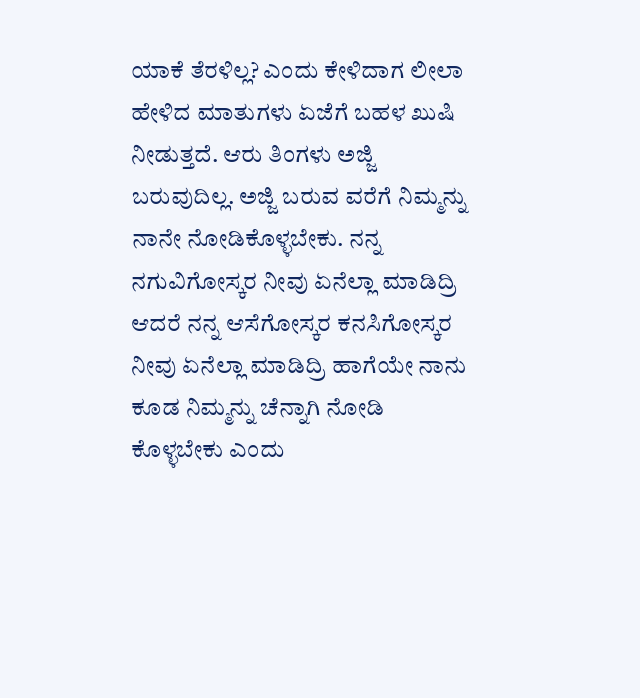ಯಾಕೆ ತೆರಳಿಲ್ಲ? ಎಂದು ಕೇಳಿದಾಗ ಲೀಲಾ ಹೇಳಿದ ಮಾತುಗಳು ಏಜೆಗೆ ಬಹಳ ಖುಷಿ ನೀಡುತ್ತದೆ. ಆರು ತಿಂಗಳು ಅಜ್ಜಿ ಬರುವುದಿಲ್ಲ. ಅಜ್ಜಿ ಬರುವ ವರೆಗೆ ನಿಮ್ಮನ್ನು ನಾನೇ ನೋಡಿಕೊಳ್ಳಬೇಕು. ನನ್ನ ನಗುವಿಗೋಸ್ಕರ ನೀವು ಏನೆಲ್ಲಾ ಮಾಡಿದ್ರಿ ಆದರೆ ನನ್ನ ಆಸೆಗೋಸ್ಕರ ಕನಸಿಗೋಸ್ಕರ ನೀವು ಏನೆಲ್ಲಾ ಮಾಡಿದ್ರಿ ಹಾಗೆಯೇ ನಾನು ಕೂಡ ನಿಮ್ಮನ್ನು ಚೆನ್ನಾಗಿ ನೋಡಿ ಕೊಳ್ಳಬೇಕು ಎಂದು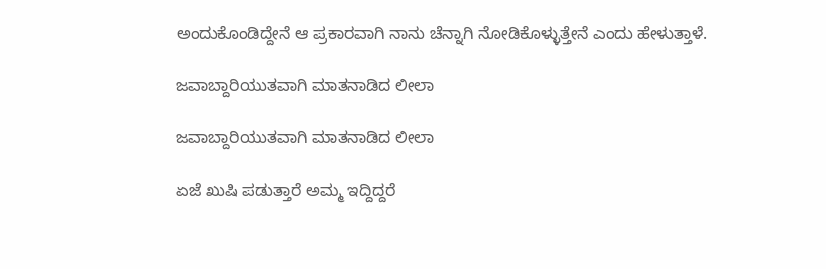ಅಂದುಕೊಂಡಿದ್ದೇನೆ ಆ ಪ್ರಕಾರವಾಗಿ ನಾನು ಚೆನ್ನಾಗಿ ನೋಡಿಕೊಳ್ಳುತ್ತೇನೆ ಎಂದು ಹೇಳುತ್ತಾಳೆ.

ಜವಾಬ್ದಾರಿಯುತವಾಗಿ ಮಾತನಾಡಿದ ಲೀಲಾ

ಜವಾಬ್ದಾರಿಯುತವಾಗಿ ಮಾತನಾಡಿದ ಲೀಲಾ

ಏಜೆ ಖುಷಿ ಪಡುತ್ತಾರೆ ಅಮ್ಮ ಇದ್ದಿದ್ದರೆ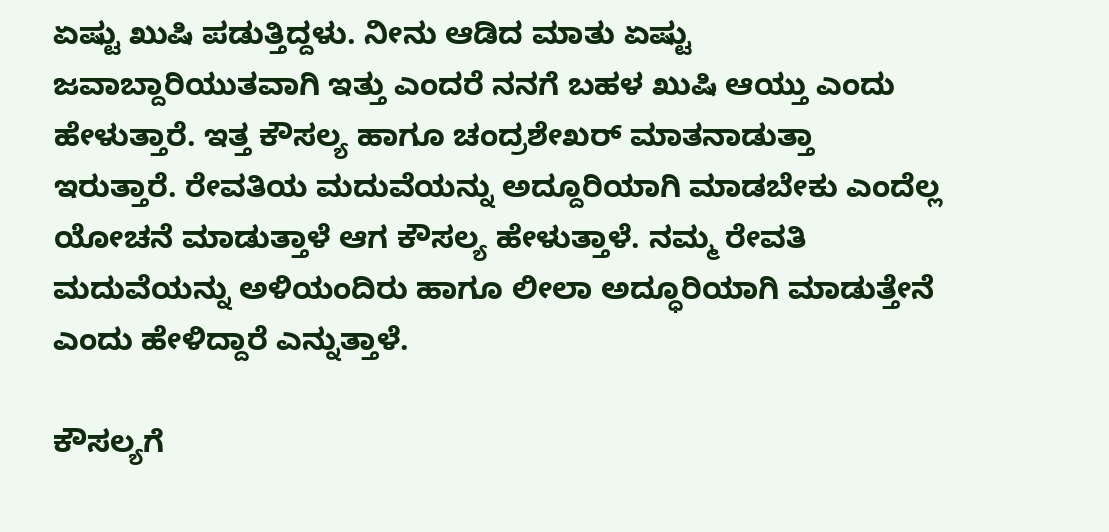ಏಷ್ಟು ಖುಷಿ ಪಡುತ್ತಿದ್ದಳು. ನೀನು ಆಡಿದ ಮಾತು ಏಷ್ಟು ಜವಾಬ್ದಾರಿಯುತವಾಗಿ ಇತ್ತು ಎಂದರೆ ನನಗೆ ಬಹಳ ಖುಷಿ ಆಯ್ತು ಎಂದು ಹೇಳುತ್ತಾರೆ. ಇತ್ತ ಕೌಸಲ್ಯ ಹಾಗೂ ಚಂದ್ರಶೇಖರ್ ಮಾತನಾಡುತ್ತಾ ಇರುತ್ತಾರೆ. ರೇವತಿಯ ಮದುವೆಯನ್ನು ಅದ್ದೂರಿಯಾಗಿ ಮಾಡಬೇಕು ಎಂದೆಲ್ಲ ಯೋಚನೆ ಮಾಡುತ್ತಾಳೆ ಆಗ ಕೌಸಲ್ಯ ಹೇಳುತ್ತಾಳೆ. ನಮ್ಮ ರೇವತಿ ಮದುವೆಯನ್ನು ಅಳಿಯಂದಿರು ಹಾಗೂ ಲೀಲಾ ಅದ್ಧೂರಿಯಾಗಿ ಮಾಡುತ್ತೇನೆ ಎಂದು ಹೇಳಿದ್ದಾರೆ ಎನ್ನುತ್ತಾಳೆ.

ಕೌಸಲ್ಯಗೆ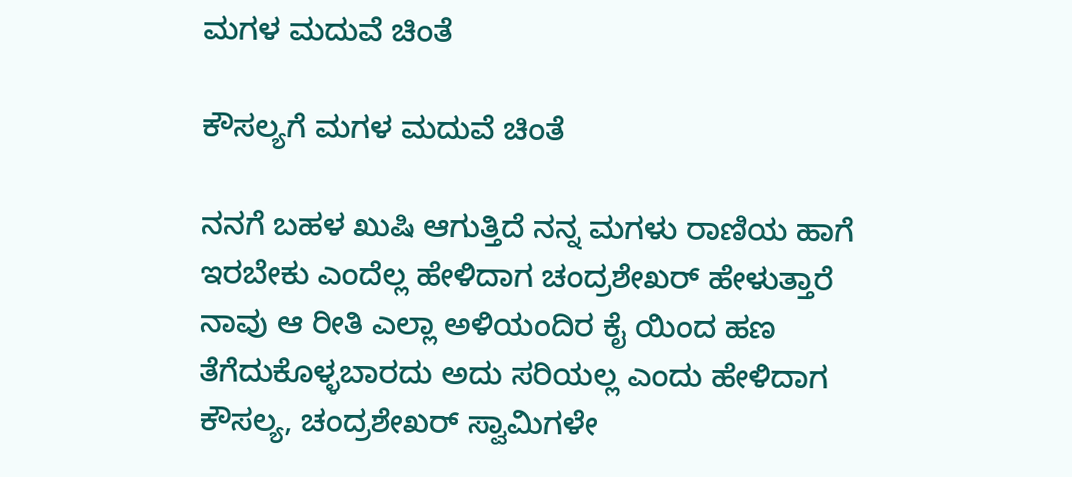ಮಗಳ ಮದುವೆ ಚಿಂತೆ

ಕೌಸಲ್ಯಗೆ ಮಗಳ ಮದುವೆ ಚಿಂತೆ

ನನಗೆ ಬಹಳ ಖುಷಿ ಆಗುತ್ತಿದೆ ನನ್ನ ಮಗಳು ರಾಣಿಯ ಹಾಗೆ ಇರಬೇಕು ಎಂದೆಲ್ಲ ಹೇಳಿದಾಗ ಚಂದ್ರಶೇಖರ್ ಹೇಳುತ್ತಾರೆ ನಾವು ಆ ರೀತಿ ಎಲ್ಲಾ ಅಳಿಯಂದಿರ ಕೈ ಯಿಂದ ಹಣ ತೆಗೆದುಕೊಳ್ಳಬಾರದು ಅದು ಸರಿಯಲ್ಲ ಎಂದು ಹೇಳಿದಾಗ ಕೌಸಲ್ಯ, ಚಂದ್ರಶೇಖರ್ ಸ್ವಾಮಿಗಳೇ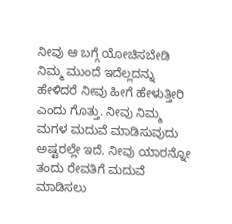ನೀವು ಆ ಬಗ್ಗೆ ಯೋಚಿಸಬೇಡಿ ನಿಮ್ಮ ಮುಂದೆ ಇದೆಲ್ಲದನ್ನು ಹೇಳಿದರೆ ನೀವು ಹೀಗೆ ಹೇಳುತ್ತೀರಿ ಎಂದು ಗೊತ್ತು. ನೀವು ನಿಮ್ಮ ಮಗಳ ಮದುವೆ ಮಾಡಿಸುವುದು ಅಷ್ಟರಲ್ಲೇ ಇದೆ. ನೀವು ಯಾರನ್ನೋ ತಂದು ರೇವತಿಗೆ ಮದುವೆ ಮಾಡಿಸಲು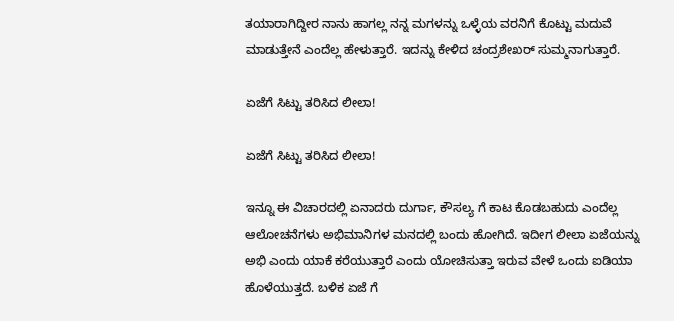ತಯಾರಾಗಿದ್ದೀರ ನಾನು ಹಾಗಲ್ಲ ನನ್ನ ಮಗಳನ್ನು ಒಳ್ಳೆಯ ವರನಿಗೆ ಕೊಟ್ಟು ಮದುವೆ ಮಾಡುತ್ತೇನೆ ಎಂದೆಲ್ಲ ಹೇಳುತ್ತಾರೆ. ಇದನ್ನು ಕೇಳಿದ ಚಂದ್ರಶೇಖರ್ ಸುಮ್ಮನಾಗುತ್ತಾರೆ.

ಏಜೆಗೆ ಸಿಟ್ಟು ತರಿಸಿದ ಲೀಲಾ!

ಏಜೆಗೆ ಸಿಟ್ಟು ತರಿಸಿದ ಲೀಲಾ!

ಇನ್ನೂ ಈ ವಿಚಾರದಲ್ಲಿ ಏನಾದರು ದುರ್ಗಾ, ಕೌಸಲ್ಯ ಗೆ ಕಾಟ ಕೊಡಬಹುದು ಎಂದೆಲ್ಲ ಆಲೋಚನೆಗಳು ಅಭಿಮಾನಿಗಳ ಮನದಲ್ಲಿ ಬಂದು ಹೋಗಿದೆ. ಇದೀಗ ಲೀಲಾ ಏಜೆಯನ್ನು ಅಭಿ ಎಂದು ಯಾಕೆ ಕರೆಯುತ್ತಾರೆ ಎಂದು ಯೋಚಿಸುತ್ತಾ ಇರುವ ವೇಳೆ ಒಂದು ಐಡಿಯಾ ಹೊಳೆಯುತ್ತದೆ. ಬಳಿಕ ಏಜೆ ಗೆ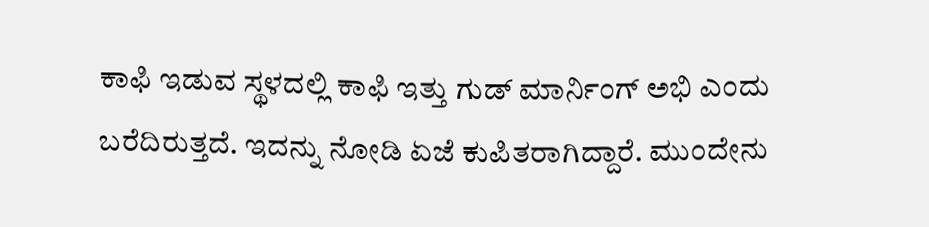ಕಾಫಿ ಇಡುವ ಸ್ಥಳದಲ್ಲಿ ಕಾಫಿ ಇತ್ತು ಗುಡ್ ಮಾರ್ನಿಂಗ್ ಅಭಿ ಎಂದು ಬರೆದಿರುತ್ತದೆ. ಇದನ್ನು ನೋಡಿ ಏಜೆ ಕುಪಿತರಾಗಿದ್ದಾರೆ. ಮುಂದೇನು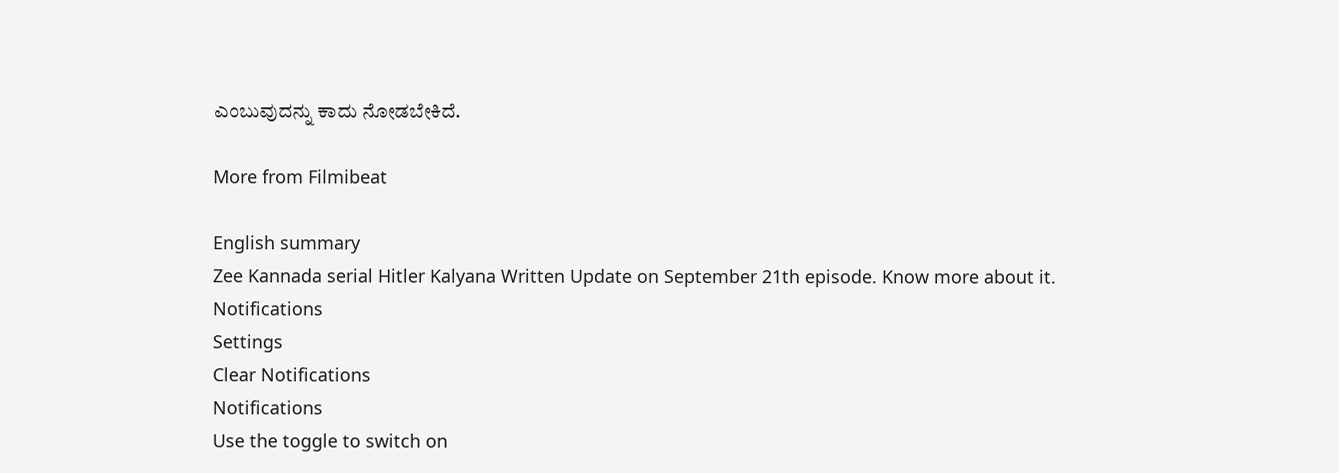ಎಂಬುವುದನ್ನು ಕಾದು ನೋಡಬೇಕಿದೆ.

More from Filmibeat

English summary
Zee Kannada serial Hitler Kalyana Written Update on September 21th episode. Know more about it.
Notifications
Settings
Clear Notifications
Notifications
Use the toggle to switch on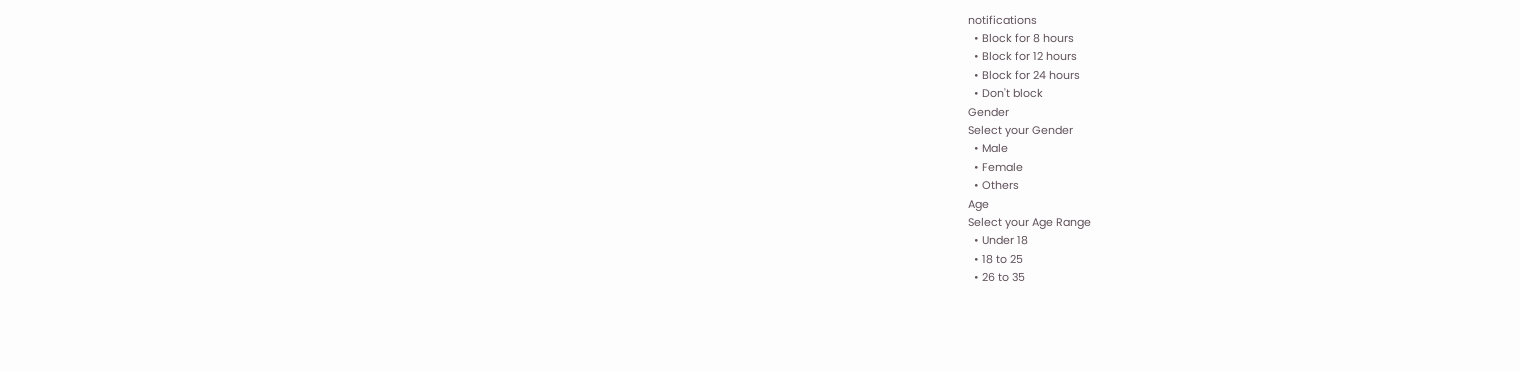notifications
  • Block for 8 hours
  • Block for 12 hours
  • Block for 24 hours
  • Don't block
Gender
Select your Gender
  • Male
  • Female
  • Others
Age
Select your Age Range
  • Under 18
  • 18 to 25
  • 26 to 35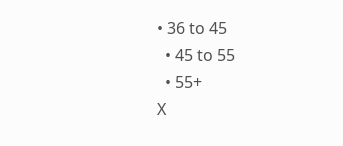• 36 to 45
  • 45 to 55
  • 55+
X